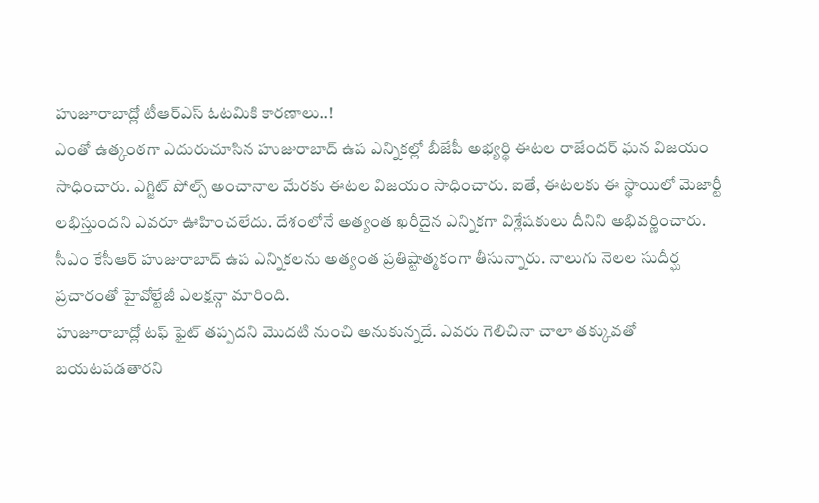హుజూరాబాద్లో టీఆర్ఎస్ ఓటమికి కారణాలు..!
ఎంతో ఉత్కంఠగా ఎదురుచూసిన హుజురాబాద్ ఉప ఎన్నికల్లో బీజేపీ అభ్యర్థి ఈటల రాజేందర్ ఘన విజయం సాధించారు. ఎగ్జిట్ పోల్స్ అంచానాల మేరకు ఈటల విజయం సాధించారు. ఐతే, ఈటలకు ఈ స్థాయిలో మెజార్టీ లభిస్తుందని ఎవరూ ఊహించలేదు. దేశంలోనే అత్యంత ఖరీదైన ఎన్నికగా విశ్లేషకులు దీనిని అభివర్ణించారు. సీఎం కేసీఆర్ హుజురాబాద్ ఉప ఎన్నికలను అత్యంత ప్రతిష్టాత్మకంగా తీసున్నారు. నాలుగు నెలల సుదీర్ఘ ప్రచారంతో హైవోల్టేజీ ఎలక్షన్గా మారింది.
హుజూరాబాద్లో టఫ్ ఫైట్ తప్పదని మొదటి నుంచి అనుకున్నదే. ఎవరు గెలిచినా చాలా తక్కువతో బయటపడతారని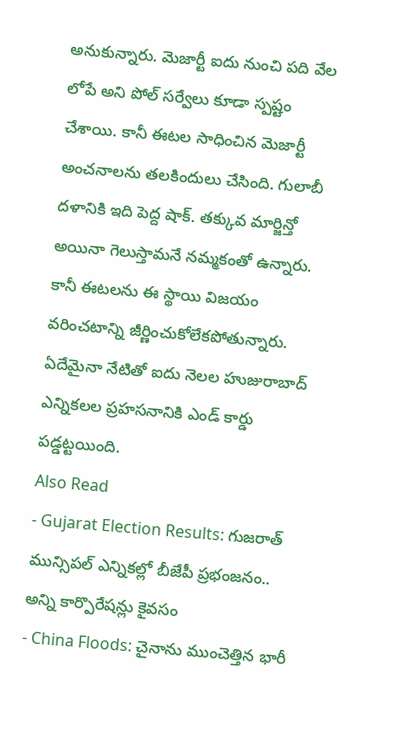అనుకున్నారు. మెజార్టీ ఐదు నుంచి పది వేల లోపే అని పోల్ సర్వేలు కూడా స్పష్టం చేశాయి. కానీ ఈటల సాధించిన మెజార్టీ అంచనాలను తలకిందులు చేసింది. గులాబీ దళానికి ఇది పెద్ద షాక్. తక్కువ మార్జిన్తో అయినా గెలుస్తామనే నమ్మకంతో ఉన్నారు. కానీ ఈటలను ఈ స్థాయి విజయం వరించటాన్ని జీర్ణించుకోలేకపోతున్నారు. ఏదేమైనా నేటితో ఐదు నెలల హుజురాబాద్ ఎన్నికలల ప్రహసనానికి ఎండ్ కార్డు పడ్డట్టయింది.
Also Read
- Gujarat Election Results: గుజరాత్ మున్సిపల్ ఎన్నికల్లో బీజేపీ ప్రభంజనం.. అన్ని కార్పొరేషన్లు కైవసం
- China Floods: చైనాను ముంచెత్తిన భారీ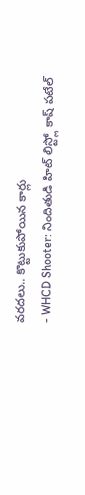వరదలు.. కొట్టుకుపోయిన కార్లు
- WHCD Shooter: నిందితుడి హిట్ లిస్ట్లో కాష్ పటేల్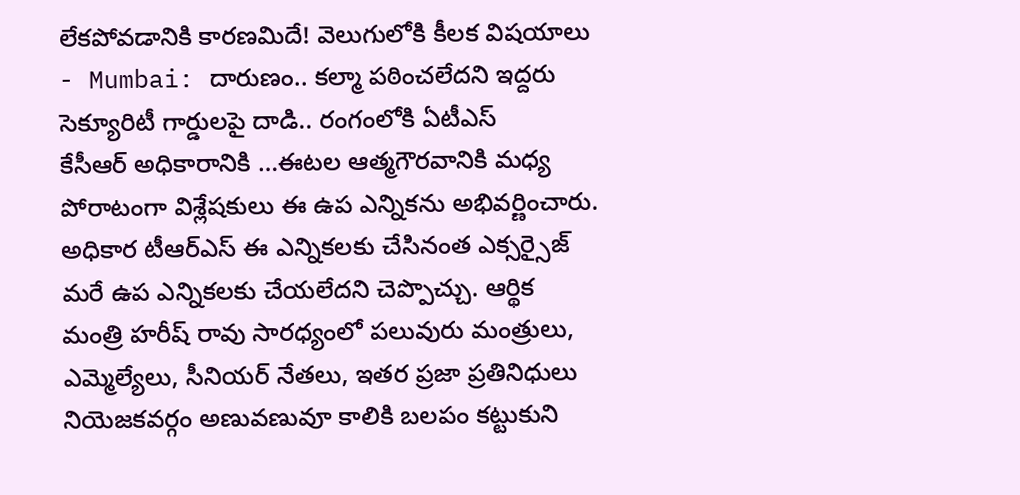లేకపోవడానికి కారణమిదే! వెలుగులోకి కీలక విషయాలు
- Mumbai: దారుణం.. కల్మా పఠించలేదని ఇద్దరు సెక్యూరిటీ గార్డులపై దాడి.. రంగంలోకి ఏటీఎస్
కేసీఆర్ అధికారానికి …ఈటల ఆత్మగౌరవానికి మధ్య పోరాటంగా విశ్లేషకులు ఈ ఉప ఎన్నికను అభివర్ణించారు. అధికార టీఆర్ఎస్ ఈ ఎన్నికలకు చేసినంత ఎక్సర్సైజ్ మరే ఉప ఎన్నికలకు చేయలేదని చెప్పొచ్చు. ఆర్థిక మంత్రి హరీష్ రావు సారధ్యంలో పలువురు మంత్రులు, ఎమ్మెల్యేలు, సీనియర్ నేతలు, ఇతర ప్రజా ప్రతినిధులు నియెజకవర్గం అణువణువూ కాలికి బలపం కట్టుకుని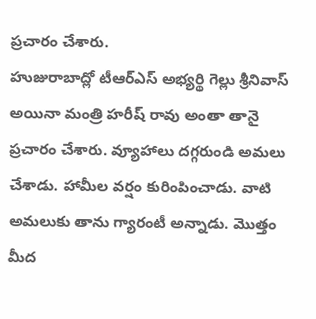ప్రచారం చేశారు.
హుజురాబాద్లో టీఆర్ఎస్ అభ్యర్థి గెల్లు శ్రీనివాస్ అయినా మంత్రి హరీష్ రావు అంతా తానై ప్రచారం చేశారు. వ్యూహాలు దగ్గరుండి అమలు చేశాడు. హామీల వర్షం కురింపించాడు. వాటి అమలుకు తాను గ్యారంటీ అన్నాడు. మొత్తం మీద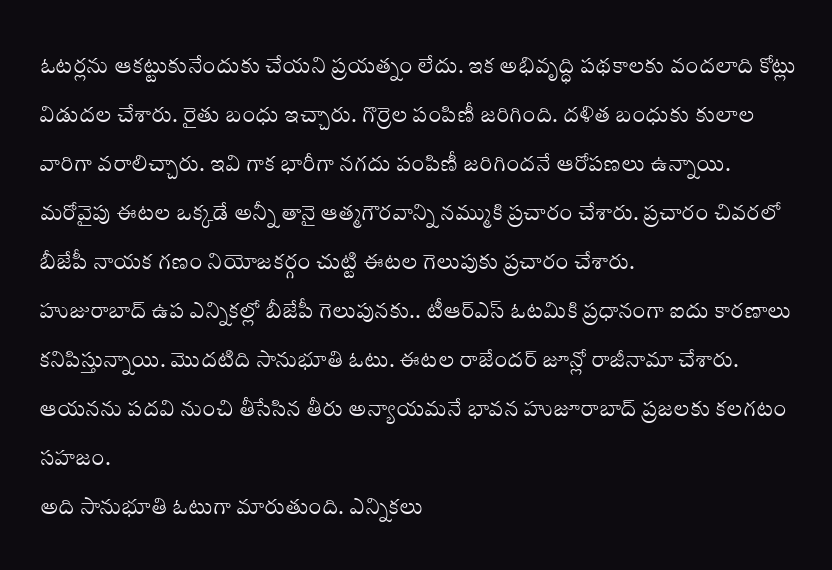ఓటర్లను ఆకట్టుకునేందుకు చేయని ప్రయత్నం లేదు. ఇక అభివృద్ధి పథకాలకు వందలాది కోట్లు విడుదల చేశారు. రైతు బంధు ఇచ్చారు. గొర్రెల పంపిణీ జరిగింది. దళిత బంధుకు కులాల వారిగా వరాలిచ్చారు. ఇవి గాక భారీగా నగదు పంపిణీ జరిగిందనే ఆరోపణలు ఉన్నాయి. మరోవైపు ఈటల ఒక్కడే అన్నీ తానై ఆత్మగౌరవాన్ని నమ్ముకి ప్రచారం చేశారు. ప్రచారం చివరలో బీజేపీ నాయక గణం నియోజకర్గం చుట్టి ఈటల గెలుపుకు ప్రచారం చేశారు.
హుజురాబాద్ ఉప ఎన్నికల్లో బీజేపీ గెలుపునకు.. టీఆర్ఎస్ ఓటమికి ప్రధానంగా ఐదు కారణాలు కనిపిస్తున్నాయి. మొదటిది సానుభూతి ఓటు. ఈటల రాజేందర్ జూన్లో రాజీనామా చేశారు. ఆయనను పదవి నుంచి తీసేసిన తీరు అన్యాయమనే భావన హుజూరాబాద్ ప్రజలకు కలగటం సహజం.
అది సానుభూతి ఓటుగా మారుతుంది. ఎన్నికలు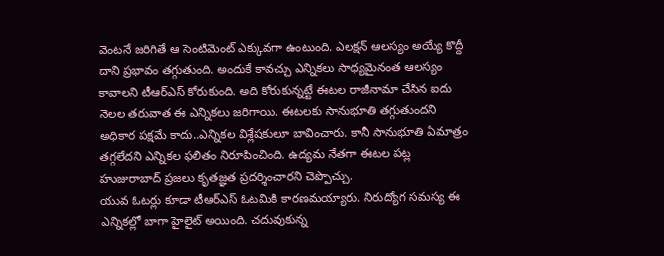వెంటనే జరిగితే ఆ సెంటిమెంట్ ఎక్కువగా ఉంటుంది. ఎలక్షన్ ఆలస్యం అయ్యే కొద్దీ దాని ప్రభావం తగ్గుతుంది. అందుకే కావచ్చు ఎన్నికలు సాధ్యమైనంత ఆలస్యం కావాలని టీఆర్ఎస్ కోరుకుంది. అది కోరుకున్నట్టే ఈటల రాజీనామా చేసిన ఐదు నెలల తరువాత ఈ ఎన్నికలు జరిగాయి. ఈటలకు సానుభూతి తగ్గుతుందని అధికార పక్షమే కాదు..ఎన్నికల విశ్లేషకులూ బావించారు. కానీ సానుభూతి ఏమాత్రం తగ్గలేదని ఎన్నికల ఫలితం నిరూపించింది. ఉద్యమ నేతగా ఈటల పట్ల హుజురాబాద్ ప్రజలు కృతజ్ఞత ప్రదర్శించారని చెప్పొచ్చు.
యువ ఓటర్లు కూడా టీఆర్ఎస్ ఓటమికి కారణమయ్యారు. నిరుద్యోగ సమస్య ఈ ఎన్నికల్లో బాగా హైలైట్ అయింది. చదువుకున్న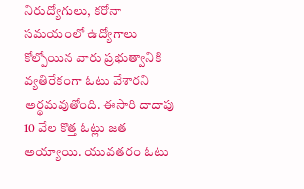నిరుద్యోగులు, కరోనా సమయంలో ఉద్యోగాలు కోల్పోయిన వారు ప్రభుత్వానికి వ్యతిరేకంగా ఓటు వేశారని అర్థమవుతోంది. ఈసారి దాదాపు 10 వేల కొత్త ఓట్లు జత అయ్యాయి. యువతరం ఓటు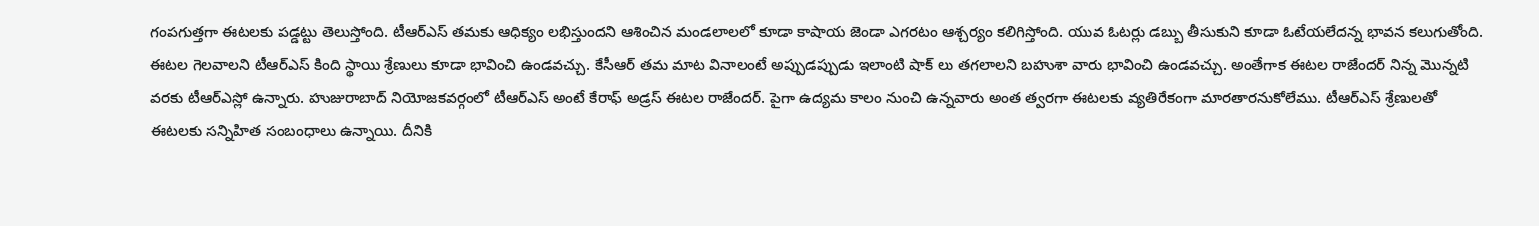గంపగుత్తగా ఈటలకు పడ్డట్టు తెలుస్తోంది. టీఆర్ఎస్ తమకు ఆధిక్యం లభిస్తుందని ఆశించిన మండలాలలో కూడా కాషాయ జెండా ఎగరటం ఆశ్చర్యం కలిగిస్తోంది. యువ ఓటర్లు డబ్బు తీసుకుని కూడా ఓటేయలేదన్న భావన కలుగుతోంది.
ఈటల గెలవాలని టీఆర్ఎస్ కింది స్థాయి శ్రేణులు కూడా భావించి ఉండవచ్చు. కేసీఆర్ తమ మాట వినాలంటే అప్పుడప్పుడు ఇలాంటి షాక్ లు తగలాలని బహుశా వారు భావించి ఉండవచ్చు. అంతేగాక ఈటల రాజేందర్ నిన్న మొన్నటి వరకు టీఆర్ఎస్లో ఉన్నారు. హుజురాబాద్ నియోజకవర్గంలో టీఆర్ఎస్ అంటే కేరాఫ్ అడ్రస్ ఈటల రాజేందర్. పైగా ఉద్యమ కాలం నుంచి ఉన్నవారు అంత త్వరగా ఈటలకు వ్యతిరేకంగా మారతారనుకోలేము. టీఆర్ఎస్ శ్రేణులతో ఈటలకు సన్నిహిత సంబంధాలు ఉన్నాయి. దీనికి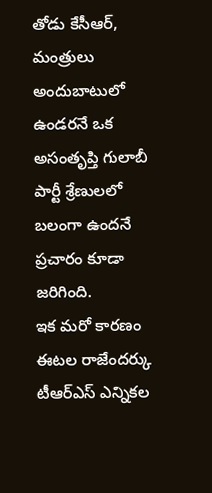తోడు కేసీఆర్, మంత్రులు అందుబాటులో ఉండరనే ఒక అసంతృప్తి గులాబీ పార్టీ శ్రేణులలో బలంగా ఉందనే ప్రచారం కూడా జరిగింది.
ఇక మరో కారణం ఈటల రాజేందర్కు టీఆర్ఎస్ ఎన్నికల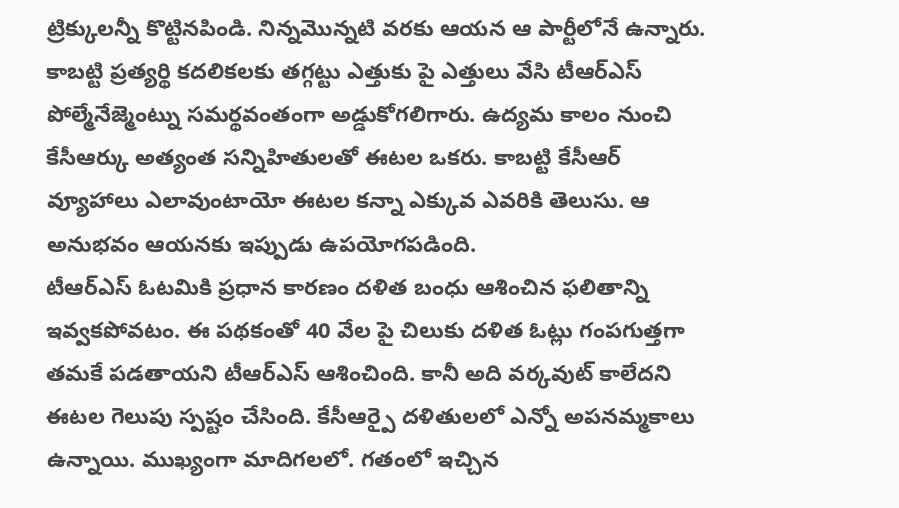ట్రిక్కులన్నీ కొట్టినపిండి. నిన్నమొన్నటి వరకు ఆయన ఆ పార్టీలోనే ఉన్నారు. కాబట్టి ప్రత్యర్థి కదలికలకు తగ్గట్టు ఎత్తుకు పై ఎత్తులు వేసి టీఆర్ఎస్ పోల్మేనేజ్మెంట్ను సమర్థవంతంగా అడ్డుకోగలిగారు. ఉద్యమ కాలం నుంచి కేసీఆర్కు అత్యంత సన్నిహితులతో ఈటల ఒకరు. కాబట్టి కేసీఆర్ వ్యూహాలు ఎలావుంటాయో ఈటల కన్నా ఎక్కువ ఎవరికి తెలుసు. ఆ అనుభవం ఆయనకు ఇప్పుడు ఉపయోగపడింది.
టీఆర్ఎస్ ఓటమికి ప్రధాన కారణం దళిత బంధు ఆశించిన ఫలితాన్ని ఇవ్వకపోవటం. ఈ పథకంతో 40 వేల పై చిలుకు దళిత ఓట్లు గంపగుత్తగా తమకే పడతాయని టీఆర్ఎస్ ఆశించింది. కానీ అది వర్కవుట్ కాలేదని ఈటల గెలుపు స్పష్టం చేసింది. కేసీఆర్పై దళితులలో ఎన్నో అపనమ్మకాలు ఉన్నాయి. ముఖ్యంగా మాదిగలలో. గతంలో ఇచ్చిన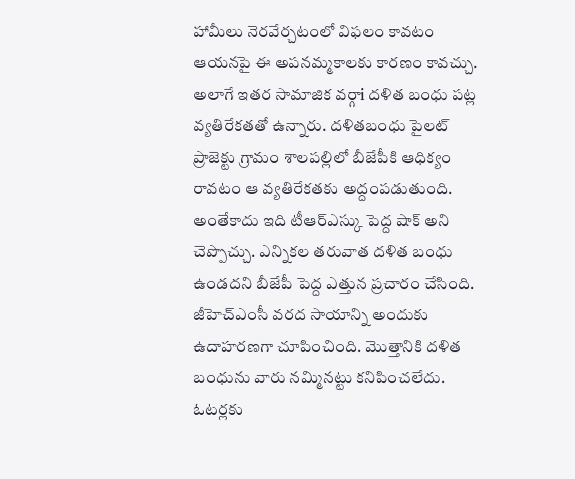హామీలు నెరవేర్చటంలో విఫలం కావటం ఆయనపై ఈ అపనమ్మకాలకు కారణం కావచ్చు. అలాగే ఇతర సామాజిక వర్గాi దళిత బంధు పట్ల వ్యతిరేకతతో ఉన్నారు. దళితబంధు పైలట్ ప్రాజెక్టు గ్రామం శాలపల్లిలో బీజేపీకి ఆధిక్యం రావటం ఆ వ్యతిరేకతకు అద్దంపడుతుంది. అంతేకాదు ఇది టీఆర్ఎస్కు పెద్ద షాక్ అని చెప్పొచ్చు. ఎన్నికల తరువాత దళిత బంధు ఉండదని బీజేపీ పెద్ద ఎత్తున ప్రచారం చేసింది. జీహెచ్ఎంసీ వరద సాయాన్ని అందుకు ఉదాహరణగా చూపించింది. మొత్తానికి దళిత బంధును వారు నమ్మినట్టు కనిపించలేదు.
ఓటర్లకు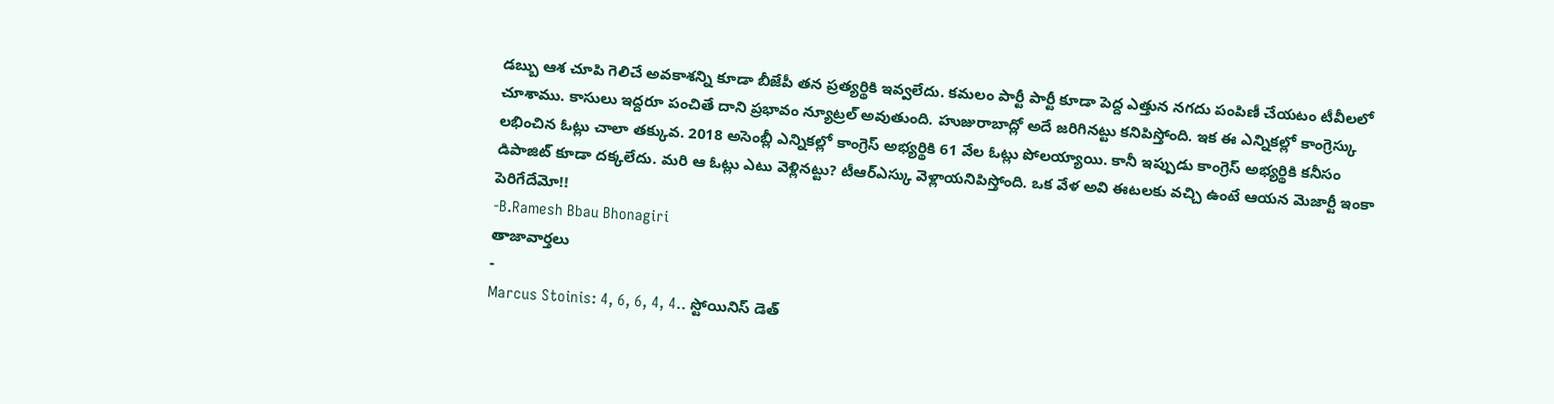డబ్బు ఆశ చూపి గెలిచే అవకాశన్ని కూడా బీజేపీ తన ప్రత్యర్థికి ఇవ్వలేదు. కమలం పార్టీ పార్టీ కూడా పెద్ద ఎత్తున నగదు పంపిణీ చేయటం టీవీలలో చూశాము. కాసులు ఇద్దరూ పంచితే దాని ప్రభావం న్యూట్రల్ అవుతుంది. హుజురాబాద్లో అదే జరిగినట్టు కనిపిస్తోంది. ఇక ఈ ఎన్నికల్లో కాంగ్రెస్కు లభించిన ఓట్లు చాలా తక్కువ. 2018 అసెంబ్లీ ఎన్నికల్లో కాంగ్రెస్ అభ్యర్థికి 61 వేల ఓట్లు పోలయ్యాయి. కానీ ఇప్పుడు కాంగ్రెస్ అభ్యర్థికి కనీసం డిపాజిట్ కూడా దక్కలేదు. మరి ఆ ఓట్లు ఎటు వెళ్లినట్టు? టీఆర్ఎస్కు వెళ్లాయనిపిస్తోంది. ఒక వేళ అవి ఈటలకు వచ్చి ఉంటే ఆయన మెజార్టీ ఇంకా పెరిగేదేమో!!
-B.Ramesh Bbau Bhonagiri
తాజావార్తలు
-
Marcus Stoinis: 4, 6, 6, 4, 4.. స్టోయినిస్ డెత్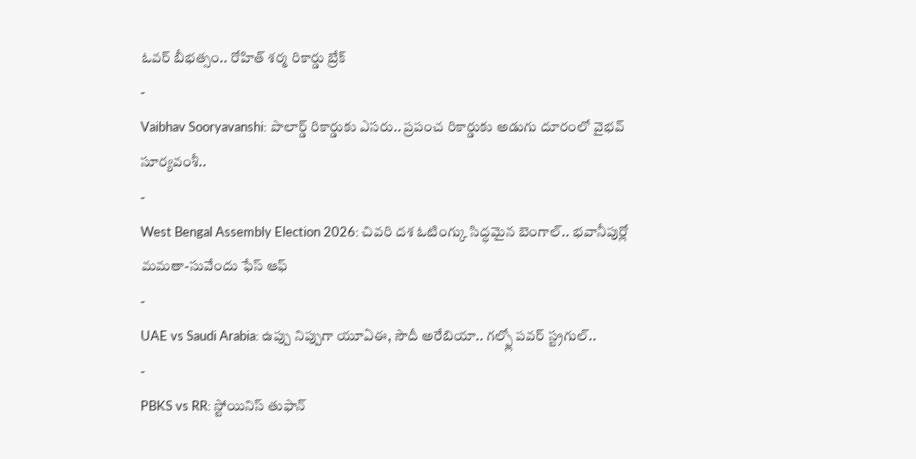ఓవర్ బీభత్సం.. రోహిత్ శర్మ రికార్డు బ్రేక్
-
Vaibhav Sooryavanshi: పొలార్డ్ రికార్డుకు ఎసరు.. ప్రపంచ రికార్డుకు అడుగు దూరంలో వైభవ్ సూర్యవంశీ..
-
West Bengal Assembly Election 2026: చివరి దశ ఓటింగ్కు సిద్ధమైన బెంగాల్.. భవానీపుర్లో మమతా-సువేందు ఫేస్ ఆఫ్
-
UAE vs Saudi Arabia: ఉప్పు నిప్పుగా యూఏఈ, సౌదీ అరేబియా.. గల్ఫ్లో పవర్ స్ట్రగుల్..
-
PBKS vs RR: స్టోయినిస్ తుఫాన్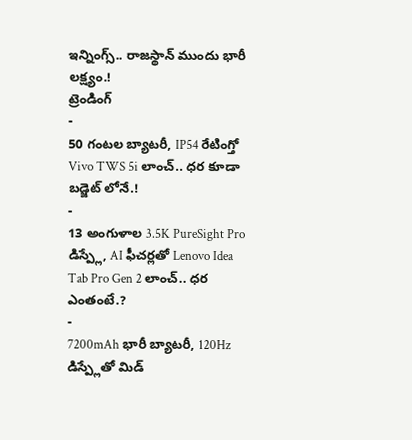ఇన్నింగ్స్.. రాజస్థాన్ ముందు భారీ లక్ష్యం.!
ట్రెండింగ్
-
50 గంటల బ్యాటరీ, IP54 రేటింగ్తో Vivo TWS 5i లాంచ్.. ధర కూడా బడ్జెట్ లోనే.!
-
13 అంగుళాల 3.5K PureSight Pro డిస్ప్లే, AI ఫీచర్లతో Lenovo Idea Tab Pro Gen 2 లాంచ్.. ధర ఎంతంటే.?
-
7200mAh భారీ బ్యాటరీ, 120Hz డిస్ప్లేతో మిడ్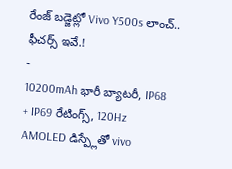రేంజ్ బడ్జెట్లో Vivo Y500s లాంచ్.. ఫీచర్స్ ఇవే.!
-
10200mAh భారీ బ్యాటరీ, IP68 + IP69 రేటింగ్స్, 120Hz AMOLED డిస్ప్లేతో vivo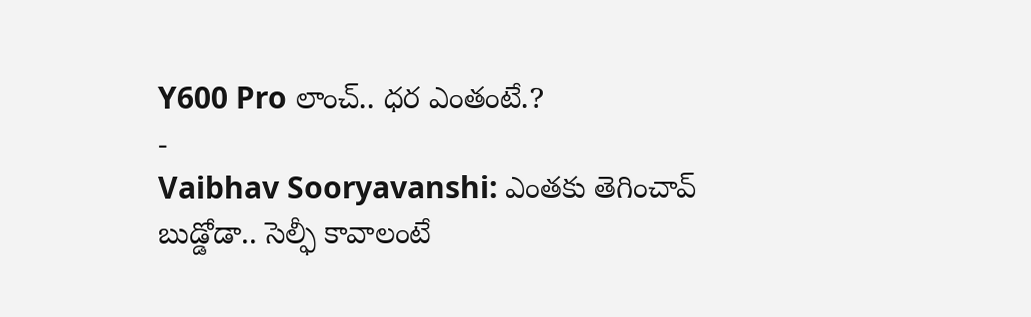Y600 Pro లాంచ్.. ధర ఎంతంటే.?
-
Vaibhav Sooryavanshi: ఎంతకు తెగించావ్ బుడ్డోడా.. సెల్ఫీ కావాలంటే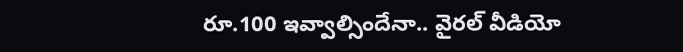రూ.100 ఇవ్వాల్సిందేనా.. వైరల్ వీడియో